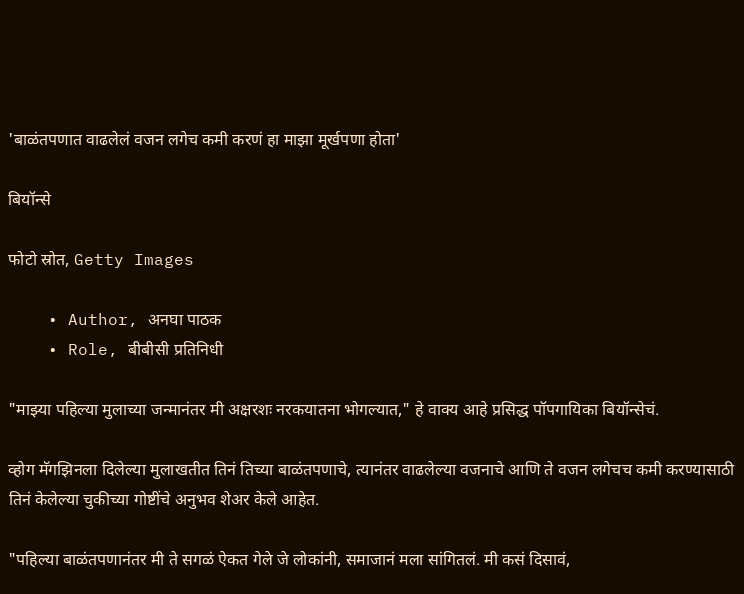'बाळंतपणात वाढलेलं वजन लगेच कमी करणं हा माझा मूर्खपणा होता'

बियॉन्से

फोटो स्रोत, Getty Images

    • Author, अनघा पाठक
    • Role, बीबीसी प्रतिनिधी

"माझ्या पहिल्या मुलाच्या जन्मानंतर मी अक्षरशः नरकयातना भोगल्यात," हे वाक्य आहे प्रसिद्ध पॉपगायिका बियॉन्सेचं.

व्होग मॅगझिनला दिलेल्या मुलाखतीत तिनं तिच्या बाळंतपणाचे, त्यानंतर वाढलेल्या वजनाचे आणि ते वजन लगेचच कमी करण्यासाठी तिनं केलेल्या चुकीच्या गोष्टींचे अनुभव शेअर केले आहेत.

"पहिल्या बाळंतपणानंतर मी ते सगळं ऐकत गेले जे लोकांनी, समाजानं मला सांगितलं. मी कसं दिसावं,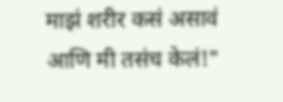माझं शरीर कसं असावं आणि मी तसंच केलं!"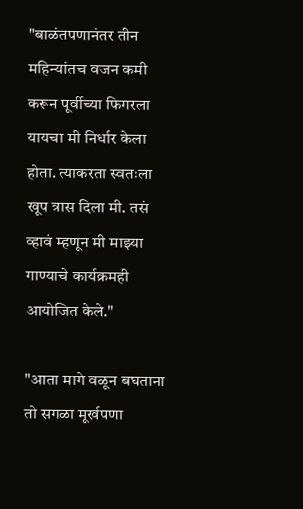"बाळंतपणानंतर तीन महिन्यांतच वजन कमी करून पूर्वीच्या फिगरला यायचा मी निर्धार केला होता. त्याकरता स्वतःला खूप त्रास दिला मी. तसं व्हावं म्हणून मी माझ्या गाण्याचे कार्यक्रमही आयोजित केले."

"आता मागे वळून बघताना तो सगळा मूर्खपणा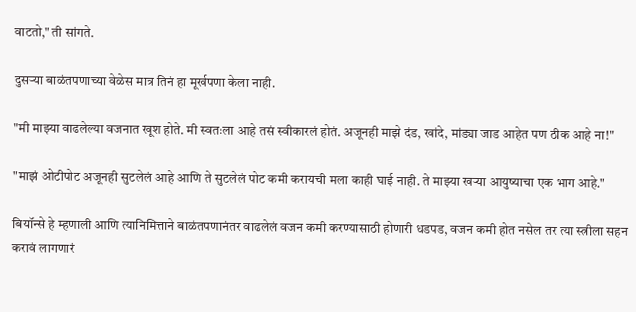वाटतो," ती सांगते.

दुसऱ्या बाळंतपणाच्या वेळेस मात्र तिनं हा मूर्खपणा केला नाही.

"मी माझ्या वाढलेल्या वजनात खूश होते. मी स्वतःला आहे तसं स्वीकारलं होतं. अजूनही माझे दंड, खांदे, मांड्या जाड आहेत पण ठीक आहे ना!"

"माझं ओटीपोट अजूनही सुटलेलं आहे आणि ते सुटलेलं पोट कमी करायची मला काही घाई नाही. ते माझ्या खऱ्या आयुष्याचा एक भाग आहे."

बियॉन्से हे म्हणाली आणि त्यानिमित्ताने बाळंतपणानंतर वाढलेलं वजन कमी करण्यासाठी होणारी धडपड, वजन कमी होत नसेल तर त्या स्त्रीला सहन करावं लागणारं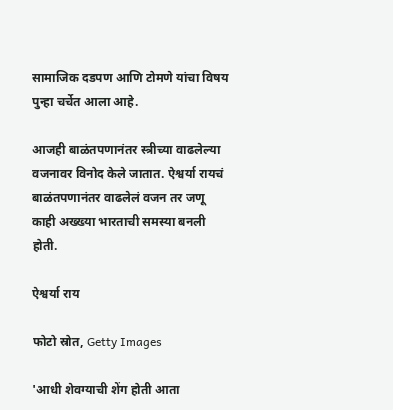सामाजिक दडपण आणि टोमणे यांचा विषय पुन्हा चर्चेत आला आहे.

आजही बाळंतपणानंतर स्त्रीच्या वाढलेल्या वजनावर विनोद केले जातात. ऐश्वर्या रायचं बाळंतपणानंतर वाढलेलं वजन तर जणू काही अख्ख्या भारताची समस्या बनली होती.

ऐश्वर्या राय

फोटो स्रोत, Getty Images

'आधी शेवग्याची शेंग होती आता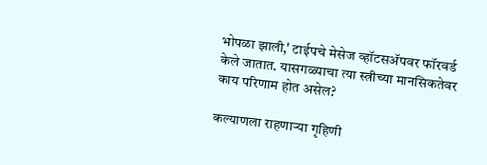भोपळा झाली,' टाईपचे मेसेज व्हॉटसॲपवर फॉरवर्ड केले जातात. यासगळ्याचा त्या स्त्रीच्या मानसिकतेवर काय परिणाम होत असेल?

कल्याणला राहणाऱ्या गृहिणी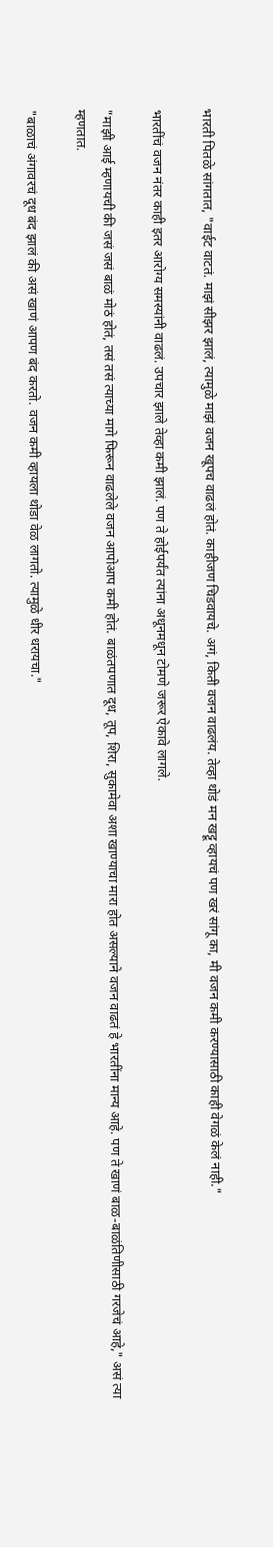भारती पितळे सांगतात, "वाईट वाटतं. माझं सीझर झालं, त्यामुळे माझं वजन खूपच वाढलं होतं. काहीजण चिडवायचे. अगं, किती वजन वाढलंय. तेव्हा थोडं मन खट्टू व्हायचं पण खरं सांगू का, मी वजन कमी करण्यासाठी काही वेगळं केलं नाही."

भारतींचं वजन नंतर काही इतर आरोग्य समस्यांनी वाढलं. उपचार झाले तेव्हा कमी झालं. पण ते होईपर्यंत त्यांना अधूनमधून टोमणे जरूर ऐकावे लागले.

"माझी आई म्हणायची की जसं जसं बाळं मोठं होतं, तसं तसं त्याच्या मागे फिरून वाढलेले वजन आपोआप कमी होतं. बाळंतपणात दूध, तूप, शिरा, सुकामेवा अशा खाण्याचा मारा होत असल्याने वजन वाढतं हे भारतींना मान्य आहे. पण ते खाणं बाळ-बाळंतिणीसाठी गरजेचं आहे," असं त्या म्हणतात.

"बाळाचं अंगावरचं दूध बंद झालं की असं खाणं आपण बंद करतो. वजन कमी व्हायला थोडा वेळ लागतो. त्यामुळे धीर धरायचा."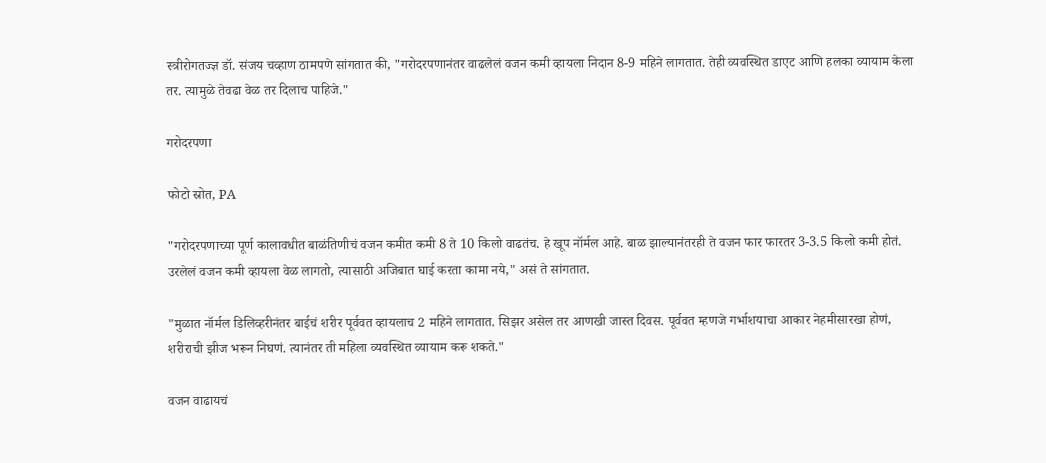स्त्रीरोगतज्ज्ञ डॉ. संजय चव्हाण ठामपणे सांगतात की, "गरोदरपणानंतर वाढलेलं वजन कमी व्हायला निदान 8-9 महिने लागतात. तेही व्यवस्थित डाएट आणि हलका व्यायाम केला तर. त्यामुळे तेवढा वेळ तर दिलाच पाहिजे."

गरोदरपणा

फोटो स्रोत, PA

"गरोदरपणाच्या पूर्ण कालावधीत बाळंतिणीचं वजन कमीत कमी 8 ते 10 किलो वाढतंच. हे खूप नॉर्मल आहे. बाळ झाल्यानंतरही ते वजन फार फारतर 3-3.5 किलो कमी होतं. उरलेलं वजन कमी व्हायला वेळ लागतो, त्यासाठी अजिबात घाई करता कामा नये," असं ते सांगतात.

"मुळात नॉर्मल डिलिव्हरीनंतर बाईचं शरीर पूर्ववत व्हायलाच 2 महिने लागतात. सिझर असेल तर आणखी जास्त दिवस. पूर्ववत म्हणजे गर्भाशयाचा आकार नेहमीसारखा होणं, शरीराची झीज भरून निघणं. त्यानंतर ती महिला व्यवस्थित व्यायाम करू शकते."

वजन वाढायचं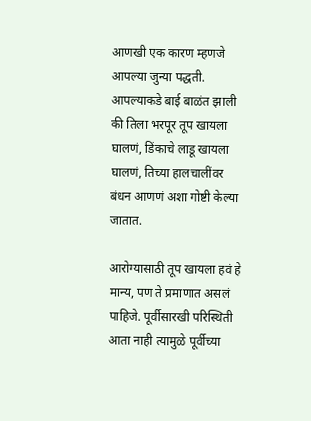आणखी एक कारण म्हणजे आपल्या जुन्या पद्धती. आपल्याकडे बाई बाळंत झाली की तिला भरपूर तूप खायला घालणं, डिंकाचे लाडू खायला घालणं, तिच्या हालचालींवर बंधन आणणं अशा गोष्टी केल्या जातात.

आरोग्यासाठी तूप खायला हवं हे मान्य, पण ते प्रमाणात असलं पाहिजे. पूर्वीसारखी परिस्थिती आता नाही त्यामुळे पूर्वीच्या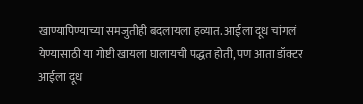खाण्यापिण्याच्या समजुतीही बदलायला हव्यात. आईला दूध चांगलं येण्यासाठी या गोष्टी खायला घालायची पद्धत होती, पण आता डॉक्टर आईला दूध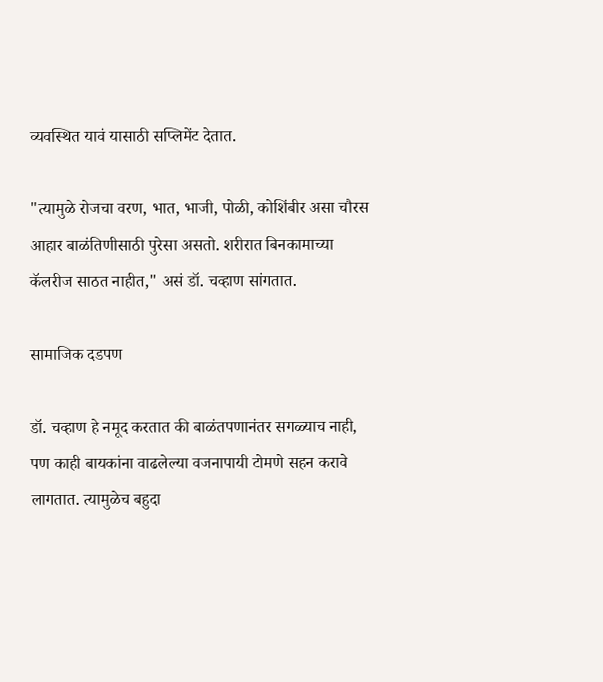व्यवस्थित यावं यासाठी सप्लिमेंट देतात.

"त्यामुळे रोजचा वरण, भात, भाजी, पोळी, कोशिंबीर असा चौरस आहार बाळंतिणीसाठी पुरेसा असतो. शरीरात बिनकामाच्या कॅलरीज साठत नाहीत," असं डॉ. चव्हाण सांगतात.

सामाजिक दडपण

डॉ. चव्हाण हे नमूद करतात की बाळंतपणानंतर सगळ्याच नाही, पण काही बायकांना वाढलेल्या वजनापायी टोमणे सहन करावे लागतात. त्यामुळेच बहुदा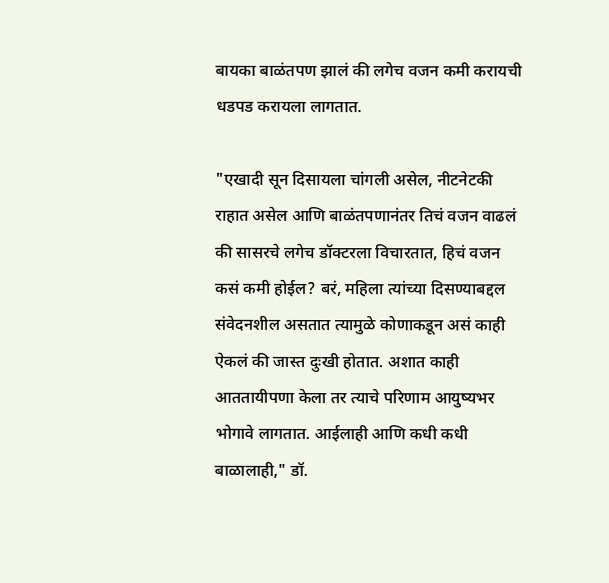बायका बाळंतपण झालं की लगेच वजन कमी करायची धडपड करायला लागतात.

"एखादी सून दिसायला चांगली असेल, नीटनेटकी राहात असेल आणि बाळंतपणानंतर तिचं वजन वाढलं की सासरचे लगेच डॉक्टरला विचारतात, हिचं वजन कसं कमी होईल? बरं, महिला त्यांच्या दिसण्याबद्दल संवेदनशील असतात त्यामुळे कोणाकडून असं काही ऐकलं की जास्त दुःखी होतात. अशात काही आततायीपणा केला तर त्याचे परिणाम आयुष्यभर भोगावे लागतात. आईलाही आणि कधी कधी बाळालाही," डॉ.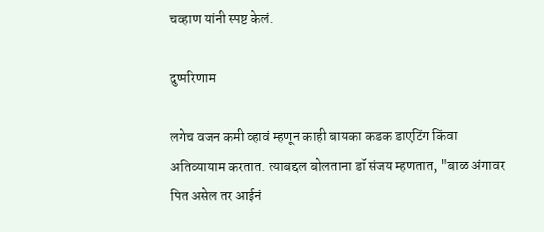चव्हाण यांनी स्पष्ट केलं.

दुष्परिणाम

लगेच वजन कमी व्हावं म्हणून काही बायका कडक डाएटिंग किंवा अतिव्यायाम करतात. त्याबद्दल बोलताना डॉ संजय म्हणतात, "बाळ अंगावर पित असेल तर आईनं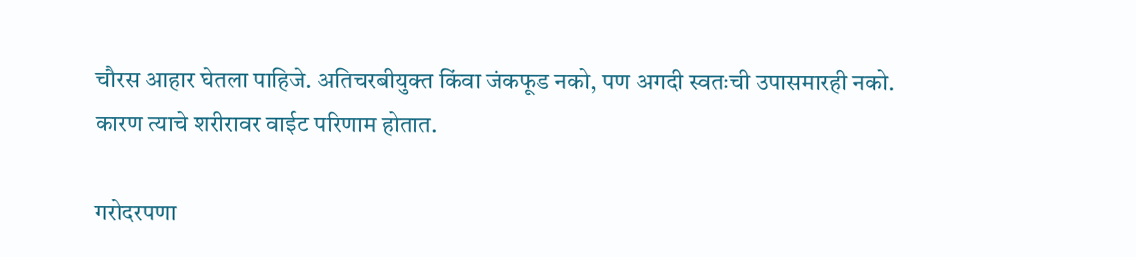चौरस आहार घेतला पाहिजे. अतिचरबीयुक्त किंवा जंकफूड नको, पण अगदी स्वतःची उपासमारही नको. कारण त्याचे शरीरावर वाईट परिणाम होतात.

गरोदरपणा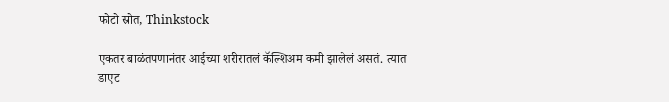फोटो स्रोत, Thinkstock

एकतर बाळंतपणानंतर आईच्या शरीरातलं कॅल्शिअम कमी झालेलं असतं. त्यात डाएट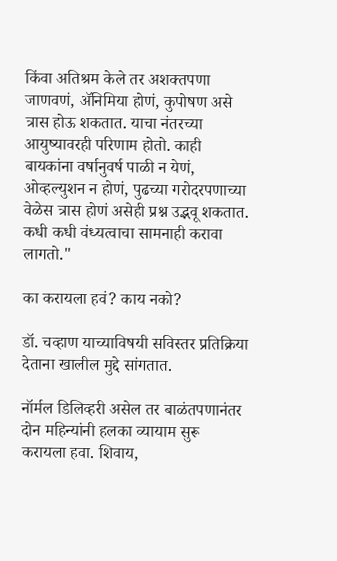किंवा अतिश्रम केले तर अशक्तपणा जाणवणं, ॲनिमिया होणं, कुपोषण असे त्रास होऊ शकतात. याचा नंतरच्या आयुष्यावरही परिणाम होतो. काही बायकांना वर्षानुवर्ष पाळी न येणं, ओव्हल्युशन न होणं, पुढच्या गरोदरपणाच्या वेळेस त्रास होणं असेही प्रश्न उद्भवू शकतात. कधी कधी वंध्यत्वाचा सामनाही करावा लागतो."

का करायला हवं? काय नको?

डॉ. चव्हाण याच्याविषयी सविस्तर प्रतिक्रिया देताना खालील मुद्दे सांगतात.

नॉर्मल डिलिव्हरी असेल तर बाळंतपणानंतर दोन महिन्यांनी हलका व्यायाम सुरू करायला हवा. शिवाय,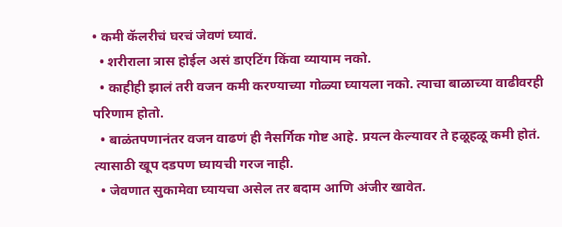• कमी कॅलरीचं घरचं जेवणं घ्यावं.
  • शरीराला त्रास होईल असं डाएटिंग किंवा व्यायाम नको.
  • काहीही झालं तरी वजन कमी करण्याच्या गोळ्या घ्यायला नको. त्याचा बाळाच्या वाढीवरही परिणाम होतो.
  • बाळंतपणानंतर वजन वाढणं ही नैसर्गिक गोष्ट आहे. प्रयत्न केल्यावर ते हळूहळू कमी होतं. त्यासाठी खूप दडपण घ्यायची गरज नाही.
  • जेवणात सुकामेवा घ्यायचा असेल तर बदाम आणि अंजीर खावेत.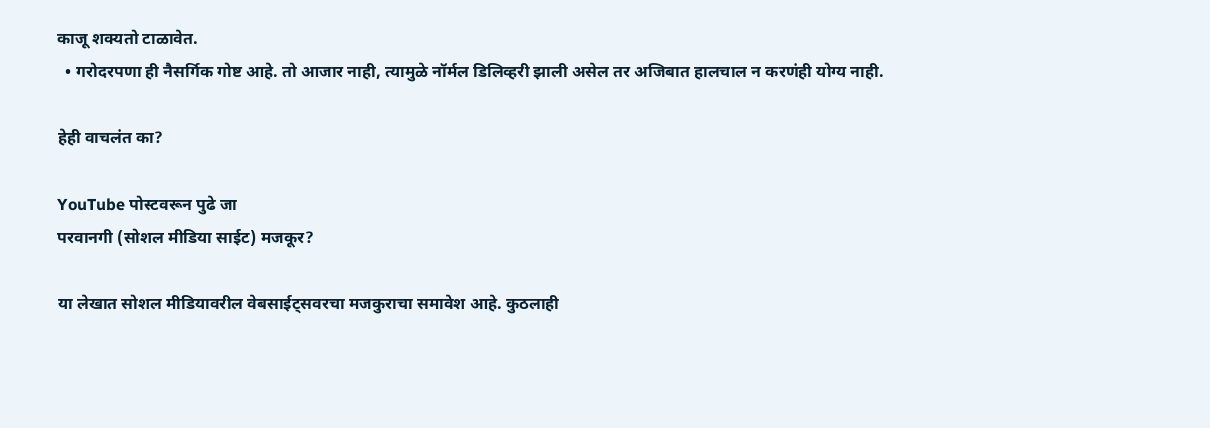काजू शक्यतो टाळावेत.
  • गरोदरपणा ही नैसर्गिक गोष्ट आहे. तो आजार नाही, त्यामुळे नॉर्मल डिलिव्हरी झाली असेल तर अजिबात हालचाल न करणंही योग्य नाही.

हेही वाचलंत का?

YouTube पोस्टवरून पुढे जा
परवानगी (सोशल मीडिया साईट) मजकूर?

या लेखात सोशल मीडियावरील वेबसाईट्सवरचा मजकुराचा समावेश आहे. कुठलाही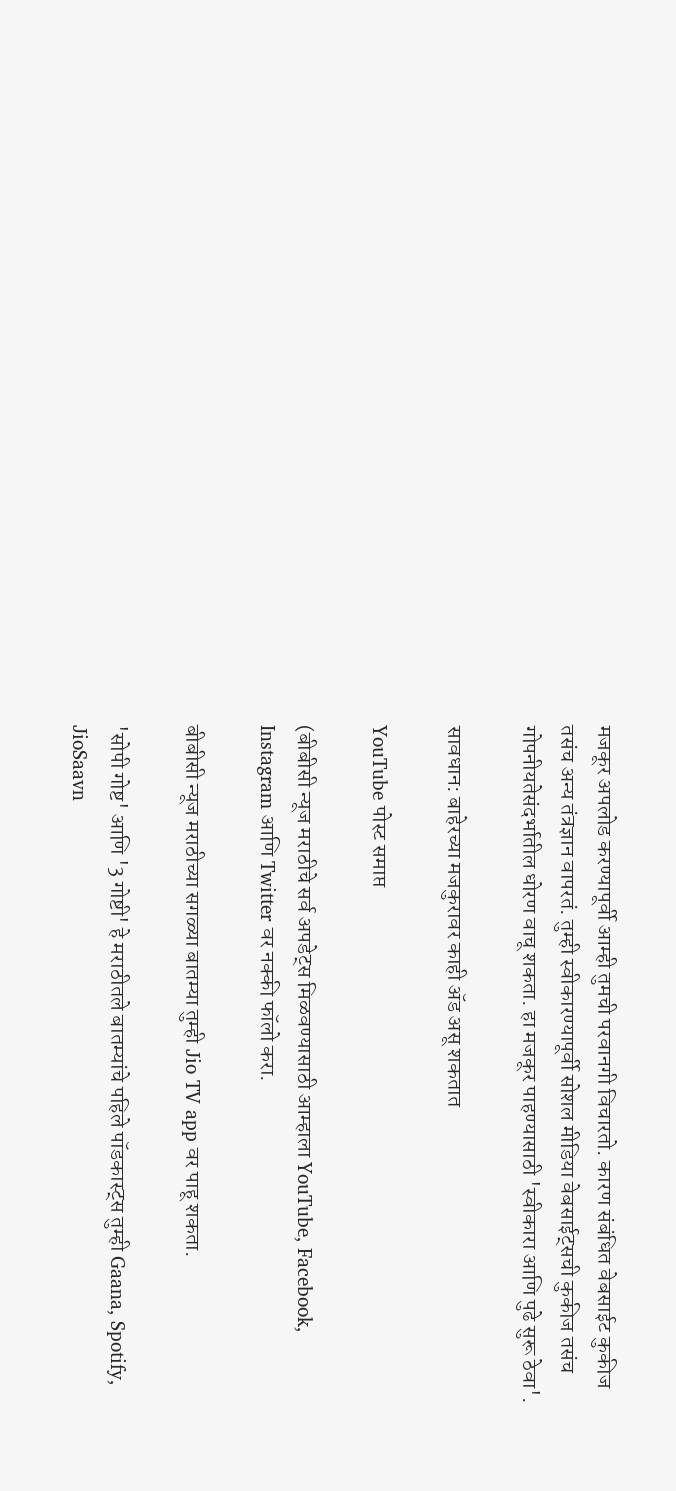मजकूर अपलोड करण्यापूर्वी आम्ही तुमची परवानगी विचारतो. कारण संबंधित वेबसाईट कुकीज तसंच अन्य तंत्रज्ञान वापरतं. तुम्ही स्वीकारण्यापूर्वी सोशल मीडिया वेबसाईट्सची कुकीज तसंच गोपनीयतेसंदर्भातील धोरण वाचू शकता. हा मजकूर पाहण्यासाठी 'स्वीकारा आणि पुढे सुरू ठेवा'.

सावधान: बाहेरच्या मजकुरावर काही ॲड असू शकतात

YouTube पोस्ट समाप्त

(बीबीसी न्यूज मराठीचे सर्व अपडेट्स मिळवण्यासाठी आम्हाला YouTube, Facebook, Instagram आणि Twitter वर नक्की फॉलो करा.

बीबीसी न्यूज मराठीच्या सगळ्या बातम्या तुम्ही Jio TV app वर पाहू शकता.

'सोपी गोष्ट' आणि '3 गोष्टी' हे मराठीतले बातम्यांचे पहिले पॉडकास्ट्स तुम्ही Gaana, Spotify, JioSaavn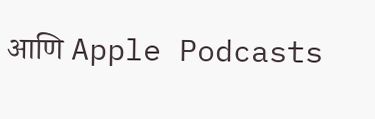आणि Apple Podcasts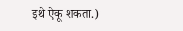इथे ऐकू शकता.)